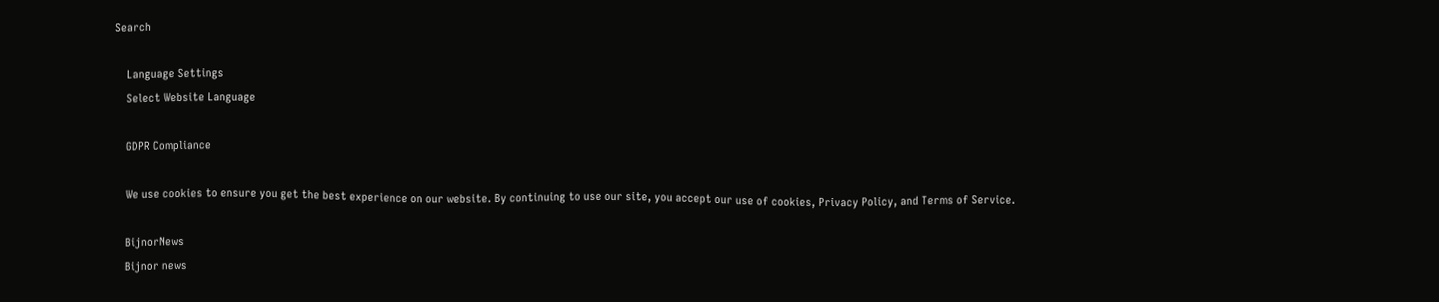Search

    Language Settings
    Select Website Language

    GDPR Compliance

    We use cookies to ensure you get the best experience on our website. By continuing to use our site, you accept our use of cookies, Privacy Policy, and Terms of Service.

    BijnorNews
    Bijnor news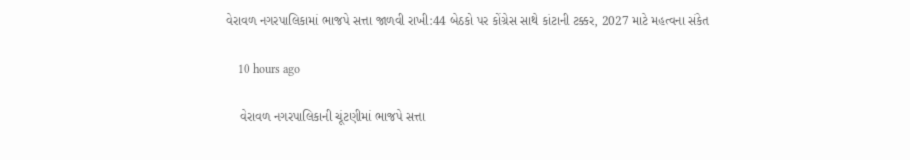વેરાવળ નગરપાલિકામાં ભાજપે સત્તા જાળવી રાખી:44 બેઠકો પર કોંગ્રેસ સાથે કાંટાની ટક્કર, 2027 માટે મહત્વના સંકેત

    10 hours ago

    વેરાવળ નગરપાલિકાની ચૂંટણીમાં ભાજપે સત્તા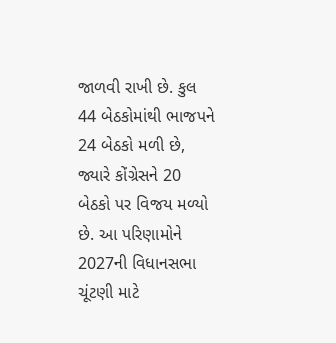જાળવી રાખી છે. કુલ 44 બેઠકોમાંથી ભાજપને 24 બેઠકો મળી છે, જ્યારે કોંગ્રેસને 20 બેઠકો પર વિજય મળ્યો છે. આ પરિણામોને 2027ની વિધાનસભા ચૂંટણી માટે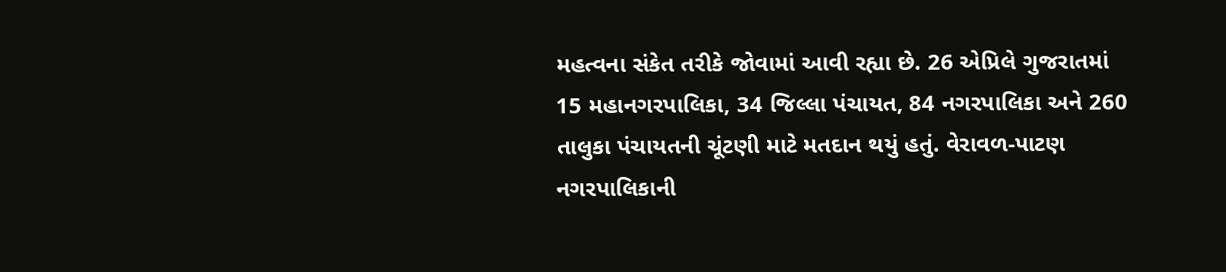મહત્વના સંકેત તરીકે જોવામાં આવી રહ્યા છે. 26 એપ્રિલે ગુજરાતમાં 15 મહાનગરપાલિકા, 34 જિલ્લા પંચાયત, 84 નગરપાલિકા અને 260 તાલુકા પંચાયતની ચૂંટણી માટે મતદાન થયું હતું. વેરાવળ-પાટણ નગરપાલિકાની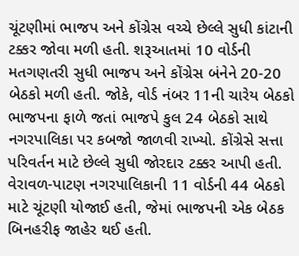ચૂંટણીમાં ભાજપ અને કોંગ્રેસ વચ્ચે છેલ્લે સુધી કાંટાની ટક્કર જોવા મળી હતી. શરૂઆતમાં 10 વોર્ડની મતગણતરી સુધી ભાજપ અને કોંગ્રેસ બંનેને 20-20 બેઠકો મળી હતી. જોકે, વોર્ડ નંબર 11ની ચારેય બેઠકો ભાજપના ફાળે જતાં ભાજપે કુલ 24 બેઠકો સાથે નગરપાલિકા પર કબજો જાળવી રાખ્યો. કોંગ્રેસે સત્તા પરિવર્તન માટે છેલ્લે સુધી જોરદાર ટક્કર આપી હતી. વેરાવળ-પાટણ નગરપાલિકાની 11 વોર્ડની 44 બેઠકો માટે ચૂંટણી યોજાઈ હતી, જેમાં ભાજપની એક બેઠક બિનહરીફ જાહેર થઈ હતી.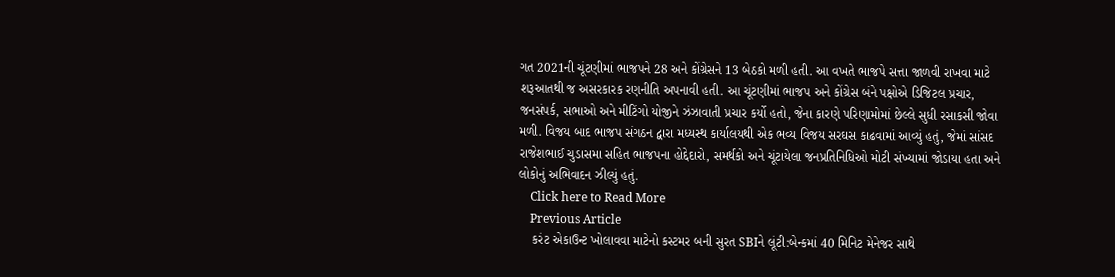ગત 2021ની ચૂંટણીમાં ભાજપને 28 અને કોંગ્રેસને 13 બેઠકો મળી હતી. આ વખતે ભાજપે સત્તા જાળવી રાખવા માટે શરૂઆતથી જ અસરકારક રણનીતિ અપનાવી હતી. આ ચૂંટણીમાં ભાજપ અને કોંગ્રેસ બંને પક્ષોએ ડિજિટલ પ્રચાર, જનસંપર્ક, સભાઓ અને મીટિંગો યોજીને ઝંઝાવાતી પ્રચાર કર્યો હતો, જેના કારણે પરિણામોમાં છેલ્લે સુધી રસાકસી જોવા મળી. વિજય બાદ ભાજપ સંગઠન દ્વારા મધ્યસ્થ કાર્યાલયથી એક ભવ્ય વિજય સરઘસ કાઢવામાં આવ્યું હતું, જેમાં સાંસદ રાજેશભાઈ ચુડાસમા સહિત ભાજપના હોદ્દેદારો, સમર્થકો અને ચૂંટાયેલા જનપ્રતિનિધિઓ મોટી સંખ્યામાં જોડાયા હતા અને લોકોનું અભિવાદન ઝીલ્યું હતું.
    Click here to Read More
    Previous Article
    કરંટ એકાઉન્ટ ખોલાવવા માટેનો કસ્ટમર બની સુરત SBIને લૂંટી:બેન્કમાં 40 મિનિટ મેનેજર સાથે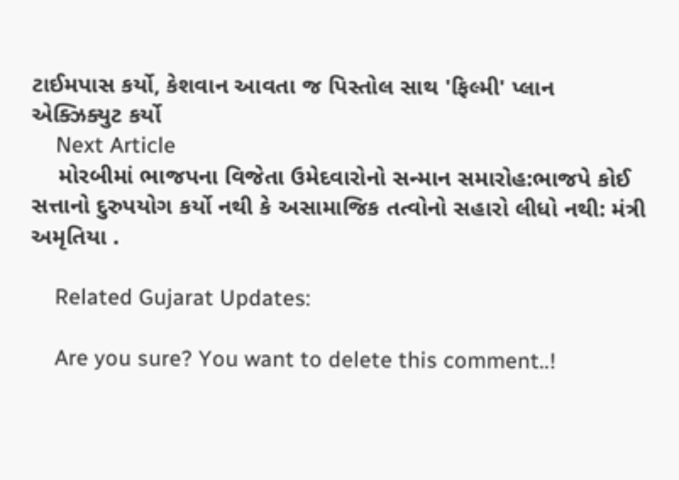ટાઈમપાસ કર્યો, કેશવાન આવતા જ પિસ્તોલ સાથ 'ફિલ્મી' પ્લાન એક્ઝિક્યુટ કર્યો
    Next Article
    મોરબીમાં ભાજપના વિજેતા ઉમેદવારોનો સન્માન સમારોહ:ભાજપે કોઈ સત્તાનો દુરુપયોગ કર્યો નથી કે અસામાજિક તત્વોનો સહારો લીધો નથી: મંત્રી અમૃતિયા .

    Related Gujarat Updates:

    Are you sure? You want to delete this comment..!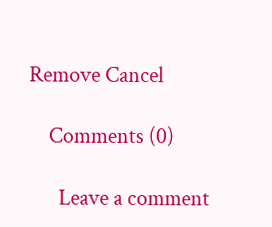Remove Cancel

    Comments (0)

      Leave a comment